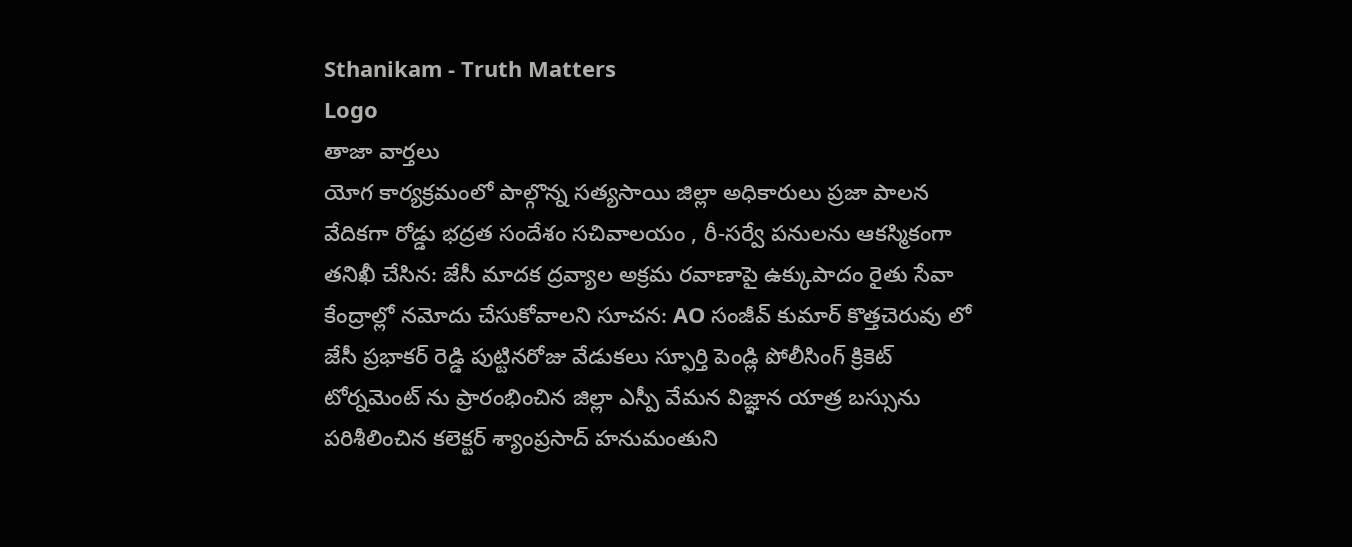Sthanikam - Truth Matters
Logo
తాజా వార్తలు
యోగ కార్యక్రమంలో పాల్గొన్న సత్యసాయి జిల్లా అధికారులు ప్రజా పాలన వేదికగా రోడ్డు భద్రత సందేశం సచివాలయం , రీ-సర్వే పనులను ఆకస్మికంగా తనిఖీ చేసిన: జేసీ మాదక ద్రవ్యాల అక్రమ రవాణాపై ఉక్కుపాదం రైతు సేవా కేంద్రాల్లో నమోదు చేసుకోవాలని సూచన: AO సంజీవ్ కుమార్ కొత్తచెరువు లో జేసీ ప్రభాకర్ రెడ్డి పుట్టినరోజు వేడుకలు స్ఫూర్తి పెండ్లి పోలీసింగ్ క్రికెట్ టోర్నమెంట్ ను ప్రారంభించిన జిల్లా ఎస్పీ వేమన విజ్ఞాన యాత్ర బస్సును పరిశీలించిన కలెక్టర్ శ్యాంప్రసాద్ హనుమంతుని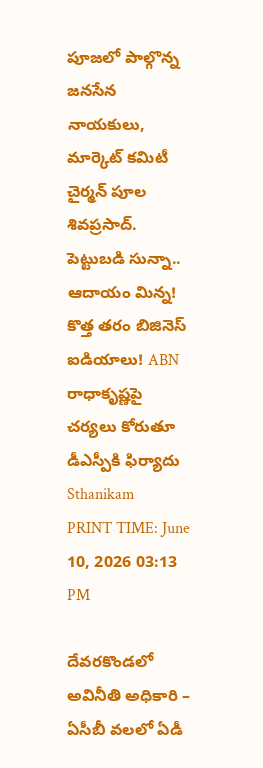పూజలో పాల్గొన్న జనసేన నాయకులు, మార్కెట్ కమిటీ చైర్మన్ పూల శివప్రసాద్. పెట్టుబడి సున్నా.. ఆదాయం మిన్న! కొత్త తరం బిజినెస్ ఐడియాలు! ABN రాధాకృష్ణపై చర్యలు కోరుతూ డీఎస్పీకి ఫిర్యాదు
Sthanikam
PRINT TIME: June 10, 2026 03:13 PM

దేవరకొండలో అవినీతి అధికారి – ఏసీబీ వలలో ఏడీ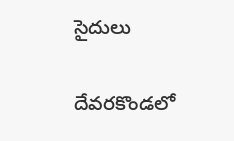సైదులు

దేవరకొండలో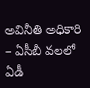అవినీతి అధికారి – ఏసీబీ వలలో ఏడీ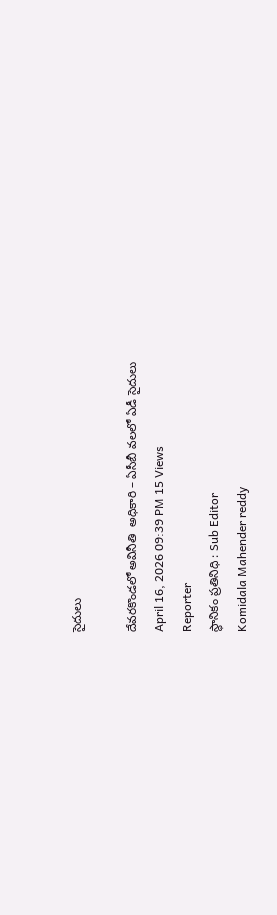సైదులు

దేవరకొండలో అవినీతి  అధికారి – ఏసీబీ వలలో ఏడీ సైదులు
April 16, 2026 09:39 PM 15 Views
Reporter
స్థానికం ప్రతినిధి : Sub Editor
Komidala Mahender reddy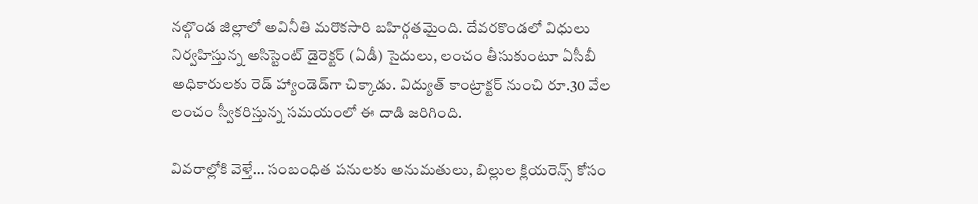నల్గొండ జిల్లాలో అవినీతి మరొకసారి బహిర్గతమైంది. దేవరకొండలో విధులు నిర్వహిస్తున్న అసిస్టెంట్ డైరెక్టర్ (ఏడీ) సైదులు, లంచం తీసుకుంటూ ఏసీబీ అధికారులకు రెడ్ హ్యాండెడ్‌గా చిక్కాడు. విద్యుత్ కాంట్రాక్టర్ నుంచి రూ.30 వేల లంచం స్వీకరిస్తున్న సమయంలో ఈ దాడి జరిగింది.

వివరాల్లోకి వెళ్తే… సంబంధిత పనులకు అనుమతులు, బిల్లుల క్లియరెన్స్ కోసం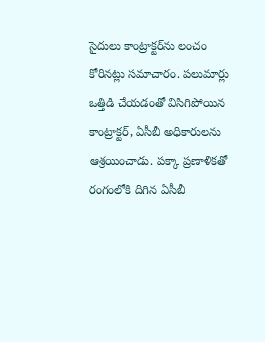సైదులు కాంట్రాక్టర్‌ను లంచం కోరినట్లు సమాచారం. పలుమార్లు ఒత్తిడి చేయడంతో విసిగిపోయిన కాంట్రాక్టర్, ఏసీబీ అధికారులను ఆశ్రయించాడు. పక్కా ప్రణాళికతో రంగంలోకి దిగిన ఏసీబీ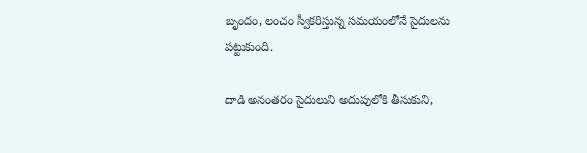బృందం, లంచం స్వీకరిస్తున్న సమయంలోనే సైదులను పట్టుకుంది.

దాడి అనంతరం సైదులుని అదుపులోకి తీసుకుని,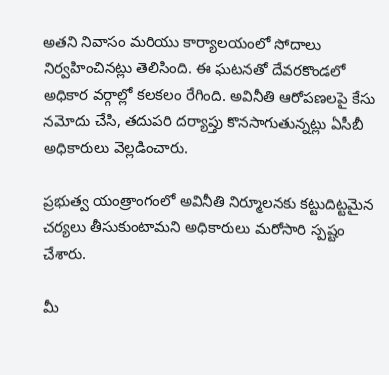అతని నివాసం మరియు కార్యాలయంలో సోదాలు నిర్వహించినట్లు తెలిసింది. ఈ ఘటనతో దేవరకొండలో అధికార వర్గాల్లో కలకలం రేగింది. అవినీతి ఆరోపణలపై కేసు నమోదు చేసి, తదుపరి దర్యాప్తు కొనసాగుతున్నట్లు ఏసీబీ అధికారులు వెల్లడించారు.

ప్రభుత్వ యంత్రాంగంలో అవినీతి నిర్మూలనకు కట్టుదిట్టమైన చర్యలు తీసుకుంటామని అధికారులు మరోసారి స్పష్టం చేశారు.

మీ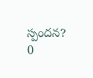స్పందన? 0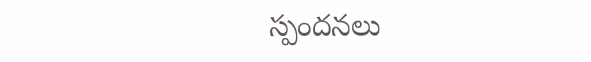స్పందనలు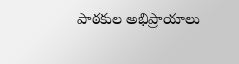పాఠకుల అభిప్రాయాలు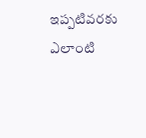ఇప్పటివరకు ఎలాంటి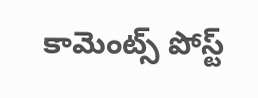కామెంట్స్ పోస్ట్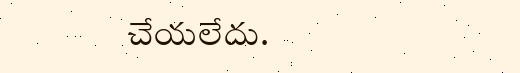చేయలేదు.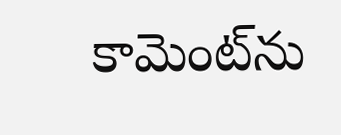కామెంట్‌ను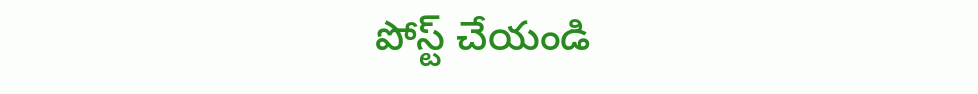పోస్ట్ చేయండి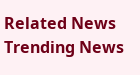Related News
Trending News